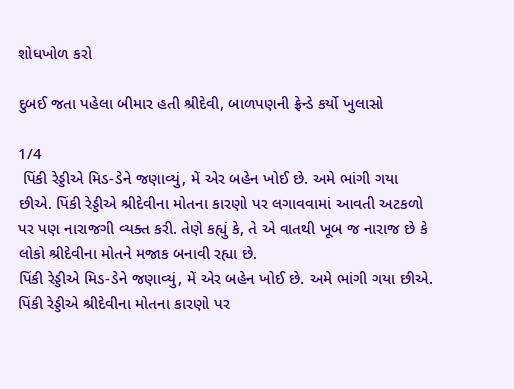શોધખોળ કરો

દુબઈ જતા પહેલા બીમાર હતી શ્રીદેવી, બાળપણની ફ્રેન્ડે કર્યો ખુલાસો

1/4
 પિંકી રેડ્ડીએ મિડ-ડેને જણાવ્યું, મેં એર બહેન ખોઈ છે. અમે ભાંગી ગયા છીએ. પિંકી રેડ્ડીએ શ્રીદેવીના મોતના કારણો પર લગાવવામાં આવતી અટકળો પર પણ નારાજગી વ્યક્ત કરી. તેણે કહ્યું કે, તે એ વાતથી ખૂબ જ નારાજ છે કે લોકો શ્રીદેવીના મોતને મજાક બનાવી રહ્યા છે.
પિંકી રેડ્ડીએ મિડ-ડેને જણાવ્યું, મેં એર બહેન ખોઈ છે. અમે ભાંગી ગયા છીએ. પિંકી રેડ્ડીએ શ્રીદેવીના મોતના કારણો પર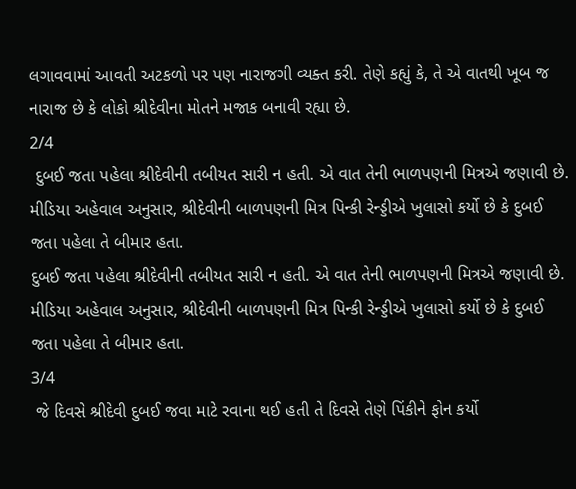લગાવવામાં આવતી અટકળો પર પણ નારાજગી વ્યક્ત કરી. તેણે કહ્યું કે, તે એ વાતથી ખૂબ જ નારાજ છે કે લોકો શ્રીદેવીના મોતને મજાક બનાવી રહ્યા છે.
2/4
 દુબઈ જતા પહેલા શ્રીદેવીની તબીયત સારી ન હતી. એ વાત તેની ભાળપણની મિત્રએ જણાવી છે. મીડિયા અહેવાલ અનુસાર, શ્રીદેવીની બાળપણની મિત્ર પિન્કી રેન્ડ્ડીએ ખુલાસો કર્યો છે કે દુબઈ જતા પહેલા તે બીમાર હતા.
દુબઈ જતા પહેલા શ્રીદેવીની તબીયત સારી ન હતી. એ વાત તેની ભાળપણની મિત્રએ જણાવી છે. મીડિયા અહેવાલ અનુસાર, શ્રીદેવીની બાળપણની મિત્ર પિન્કી રેન્ડ્ડીએ ખુલાસો કર્યો છે કે દુબઈ જતા પહેલા તે બીમાર હતા.
3/4
 જે દિવસે શ્રીદેવી દુબઈ જવા માટે રવાના થઈ હતી તે દિવસે તેણે પિંકીને ફોન કર્યો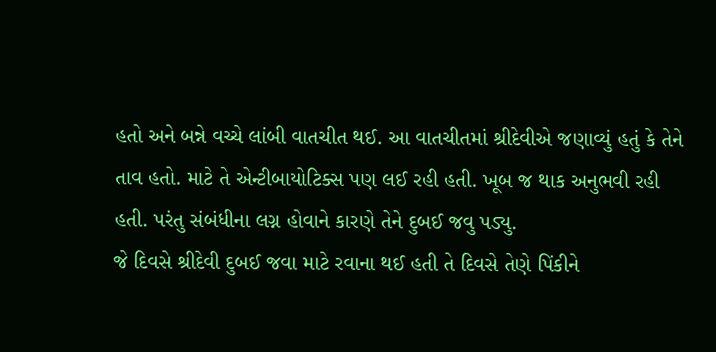હતો અને બન્ને વચ્ચે લાંબી વાતચીત થઈ. આ વાતચીતમાં શ્રીદેવીએ જણાવ્યું હતું કે તેને તાવ હતો. માટે તે એન્ટીબાયોટિક્સ પણ લઈ રહી હતી. ખૂબ જ થાક અનુભવી રહી હતી. પરંતુ સંબંધીના લગ્ન હોવાને કારણે તેને દુબઈ જવુ પડ્યુ.
જે દિવસે શ્રીદેવી દુબઈ જવા માટે રવાના થઈ હતી તે દિવસે તેણે પિંકીને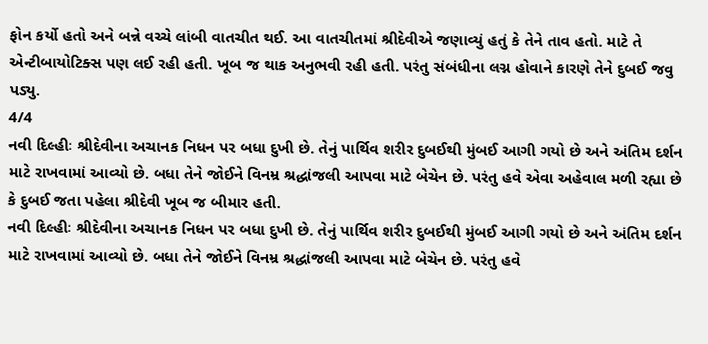ફોન કર્યો હતો અને બન્ને વચ્ચે લાંબી વાતચીત થઈ. આ વાતચીતમાં શ્રીદેવીએ જણાવ્યું હતું કે તેને તાવ હતો. માટે તે એન્ટીબાયોટિક્સ પણ લઈ રહી હતી. ખૂબ જ થાક અનુભવી રહી હતી. પરંતુ સંબંધીના લગ્ન હોવાને કારણે તેને દુબઈ જવુ પડ્યુ.
4/4
નવી દિલ્હીઃ શ્રીદેવીના અચાનક નિધન પર બધા દુખી છે. તેનું પાર્થિવ શરીર દુબઈથી મુંબઈ આગી ગયો છે અને અંતિમ દર્શન માટે રાખવામાં આવ્યો છે. બધા તેને જોઈને વિનમ્ર શ્રદ્ધાંજલી આપવા માટે બેચેન છે. પરંતુ હવે એવા અહેવાલ મળી રહ્યા છે કે દુબઈ જતા પહેલા શ્રીદેવી ખૂબ જ બીમાર હતી.
નવી દિલ્હીઃ શ્રીદેવીના અચાનક નિધન પર બધા દુખી છે. તેનું પાર્થિવ શરીર દુબઈથી મુંબઈ આગી ગયો છે અને અંતિમ દર્શન માટે રાખવામાં આવ્યો છે. બધા તેને જોઈને વિનમ્ર શ્રદ્ધાંજલી આપવા માટે બેચેન છે. પરંતુ હવે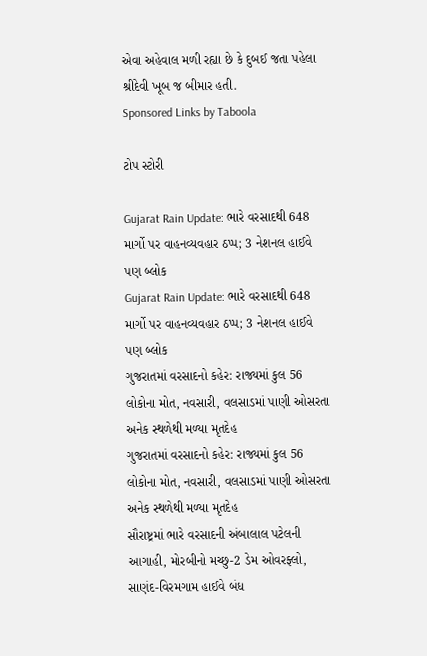એવા અહેવાલ મળી રહ્યા છે કે દુબઈ જતા પહેલા શ્રીદેવી ખૂબ જ બીમાર હતી.
Sponsored Links by Taboola

ટોપ સ્ટોરી

Gujarat Rain Update: ભારે વરસાદથી 648 માર્ગો પર વાહનવ્યવહાર ઠપ્પ; 3 નેશનલ હાઈવે પણ બ્લોક
Gujarat Rain Update: ભારે વરસાદથી 648 માર્ગો પર વાહનવ્યવહાર ઠપ્પ; 3 નેશનલ હાઈવે પણ બ્લોક
ગુજરાતમાં વરસાદનો કહેર: રાજ્યમાં કુલ 56 લોકોના મોત, નવસારી, વલસાડમાં પાણી ઓસરતા અનેક સ્થળેથી મળ્યા મૃતદેહ
ગુજરાતમાં વરસાદનો કહેર: રાજ્યમાં કુલ 56 લોકોના મોત, નવસારી, વલસાડમાં પાણી ઓસરતા અનેક સ્થળેથી મળ્યા મૃતદેહ
સૌરાષ્ટ્રમાં ભારે વરસાદની અંબાલાલ પટેલની આગાહી, મોરબીનો મચ્છુ-2 ડેમ ઓવરફ્લો, સાણંદ-વિરમગામ હાઈવે બંધ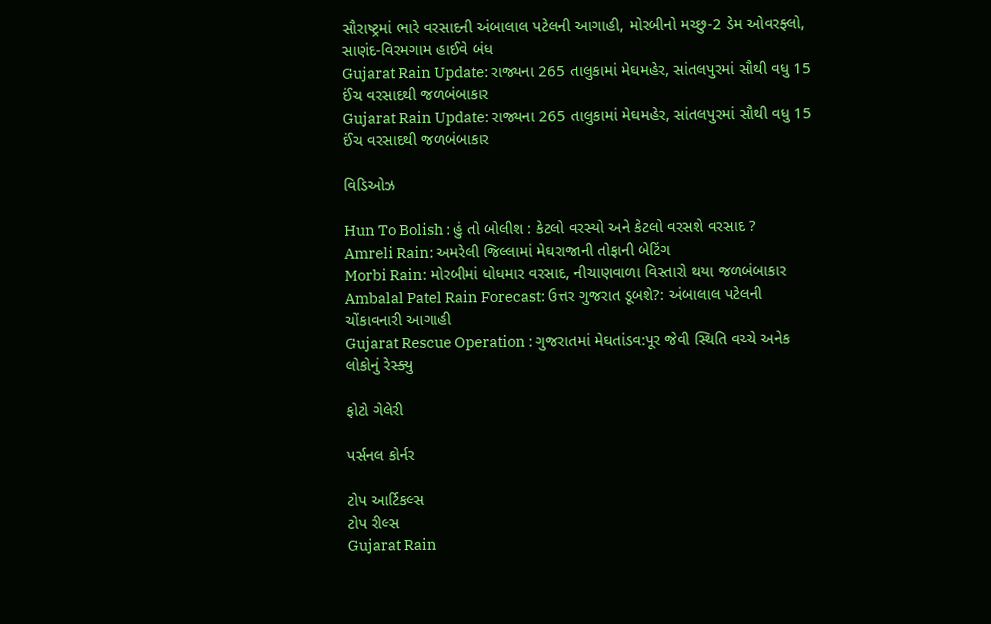સૌરાષ્ટ્રમાં ભારે વરસાદની અંબાલાલ પટેલની આગાહી, મોરબીનો મચ્છુ-2 ડેમ ઓવરફ્લો, સાણંદ-વિરમગામ હાઈવે બંધ
Gujarat Rain Update: રાજ્યના 265 તાલુકામાં મેઘમહેર, સાંતલપુરમાં સૌથી વધુ 15 ઈંચ વરસાદથી જળબંબાકાર
Gujarat Rain Update: રાજ્યના 265 તાલુકામાં મેઘમહેર, સાંતલપુરમાં સૌથી વધુ 15 ઈંચ વરસાદથી જળબંબાકાર

વિડિઓઝ

Hun To Bolish : હું તો બોલીશ : કેટલો વરસ્યો અને કેટલો વરસશે વરસાદ ?
Amreli Rain: અમરેલી જિલ્લામાં મેઘરાજાની તોફાની બેટિંગ
Morbi Rain: મોરબીમાં ધોધમાર વરસાદ, નીચાણવાળા વિસ્તારો થયા જળબંબાકાર
Ambalal Patel Rain Forecast: ઉત્તર ગુજરાત ડૂબશે?: અંબાલાલ પટેલની ચોંકાવનારી આગાહી
Gujarat Rescue Operation : ગુજરાતમાં મેઘતાંડવ:પૂર જેવી સ્થિતિ વચ્ચે અનેક લોકોનું રેસ્ક્યુ

ફોટો ગેલેરી

પર્સનલ કોર્નર

ટોપ આર્ટિકલ્સ
ટોપ રીલ્સ
Gujarat Rain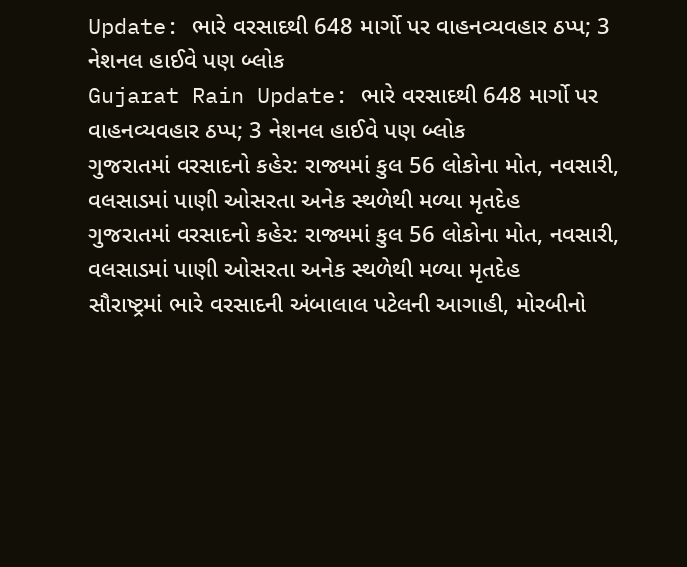Update: ભારે વરસાદથી 648 માર્ગો પર વાહનવ્યવહાર ઠપ્પ; 3 નેશનલ હાઈવે પણ બ્લોક
Gujarat Rain Update: ભારે વરસાદથી 648 માર્ગો પર વાહનવ્યવહાર ઠપ્પ; 3 નેશનલ હાઈવે પણ બ્લોક
ગુજરાતમાં વરસાદનો કહેર: રાજ્યમાં કુલ 56 લોકોના મોત, નવસારી, વલસાડમાં પાણી ઓસરતા અનેક સ્થળેથી મળ્યા મૃતદેહ
ગુજરાતમાં વરસાદનો કહેર: રાજ્યમાં કુલ 56 લોકોના મોત, નવસારી, વલસાડમાં પાણી ઓસરતા અનેક સ્થળેથી મળ્યા મૃતદેહ
સૌરાષ્ટ્રમાં ભારે વરસાદની અંબાલાલ પટેલની આગાહી, મોરબીનો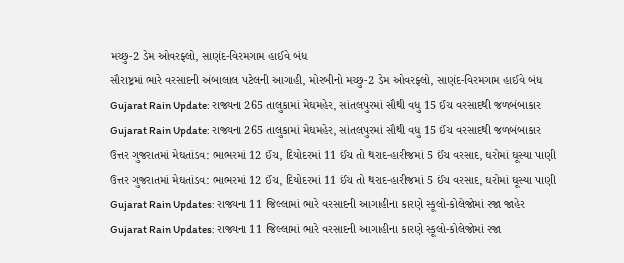મચ્છુ-2 ડેમ ઓવરફ્લો, સાણંદ-વિરમગામ હાઈવે બંધ
સૌરાષ્ટ્રમાં ભારે વરસાદની અંબાલાલ પટેલની આગાહી, મોરબીનો મચ્છુ-2 ડેમ ઓવરફ્લો, સાણંદ-વિરમગામ હાઈવે બંધ
Gujarat Rain Update: રાજ્યના 265 તાલુકામાં મેઘમહેર, સાંતલપુરમાં સૌથી વધુ 15 ઈંચ વરસાદથી જળબંબાકાર
Gujarat Rain Update: રાજ્યના 265 તાલુકામાં મેઘમહેર, સાંતલપુરમાં સૌથી વધુ 15 ઈંચ વરસાદથી જળબંબાકાર
ઉત્તર ગુજરાતમાં મેઘતાંડવ: ભાભરમાં 12 ઈંચ, દિયોદરમાં 11 ઈંચ તો થરાદ-હારીજમાં 5 ઈંચ વરસાદ, ઘરોમાં ઘૂસ્યા પાણી
ઉત્તર ગુજરાતમાં મેઘતાંડવ: ભાભરમાં 12 ઈંચ, દિયોદરમાં 11 ઈંચ તો થરાદ-હારીજમાં 5 ઈંચ વરસાદ, ઘરોમાં ઘૂસ્યા પાણી
Gujarat Rain Updates: રાજ્યના 11 જિલ્લામાં ભારે વરસાદની આગાહીના કારણે સ્કૂલો-કોલેજોમાં રજા જાહેર
Gujarat Rain Updates: રાજ્યના 11 જિલ્લામાં ભારે વરસાદની આગાહીના કારણે સ્કૂલો-કોલેજોમાં રજા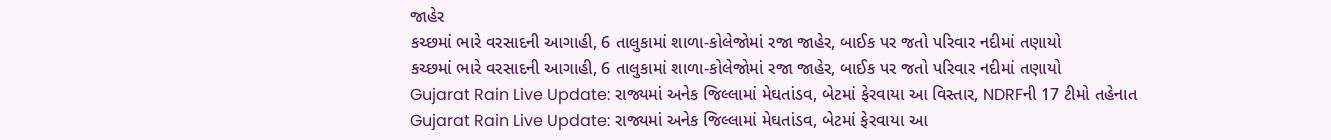જાહેર
કચ્છમાં ભારે વરસાદની આગાહી, 6 તાલુકામાં શાળા-કોલેજોમાં રજા જાહેર, બાઈક પર જતો પરિવાર નદીમાં તણાયો
કચ્છમાં ભારે વરસાદની આગાહી, 6 તાલુકામાં શાળા-કોલેજોમાં રજા જાહેર, બાઈક પર જતો પરિવાર નદીમાં તણાયો
Gujarat Rain Live Update: રાજ્યમાં અનેક જિલ્લામાં મેઘતાંડવ, બેટમાં ફેરવાયા આ વિસ્તાર, NDRFની 17 ટીમો તહેનાત
Gujarat Rain Live Update: રાજ્યમાં અનેક જિલ્લામાં મેઘતાંડવ, બેટમાં ફેરવાયા આ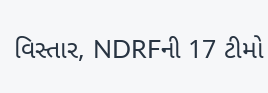વિસ્તાર, NDRFની 17 ટીમો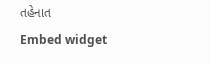તહેનાત
Embed widget